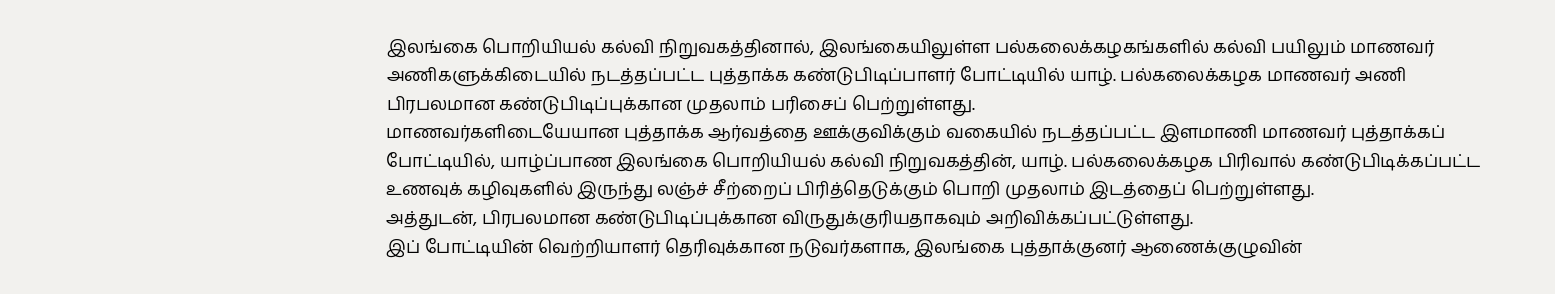இலங்கை பொறியியல் கல்வி நிறுவகத்தினால், இலங்கையிலுள்ள பல்கலைக்கழகங்களில் கல்வி பயிலும் மாணவர் அணிகளுக்கிடையில் நடத்தப்பட்ட புத்தாக்க கண்டுபிடிப்பாளர் போட்டியில் யாழ். பல்கலைக்கழக மாணவர் அணி பிரபலமான கண்டுபிடிப்புக்கான முதலாம் பரிசைப் பெற்றுள்ளது.
மாணவர்களிடையேயான புத்தாக்க ஆர்வத்தை ஊக்குவிக்கும் வகையில் நடத்தப்பட்ட இளமாணி மாணவர் புத்தாக்கப் போட்டியில், யாழ்ப்பாண இலங்கை பொறியியல் கல்வி நிறுவகத்தின், யாழ். பல்கலைக்கழக பிரிவால் கண்டுபிடிக்கப்பட்ட உணவுக் கழிவுகளில் இருந்து லஞ்ச் சீற்றைப் பிரித்தெடுக்கும் பொறி முதலாம் இடத்தைப் பெற்றுள்ளது.
அத்துடன், பிரபலமான கண்டுபிடிப்புக்கான விருதுக்குரியதாகவும் அறிவிக்கப்பட்டுள்ளது.
இப் போட்டியின் வெற்றியாளர் தெரிவுக்கான நடுவர்களாக, இலங்கை புத்தாக்குனர் ஆணைக்குழுவின்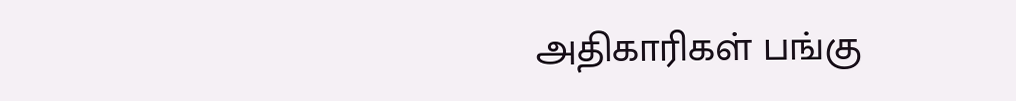அதிகாரிகள் பங்கு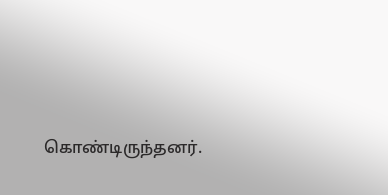கொண்டிருந்தனர்.